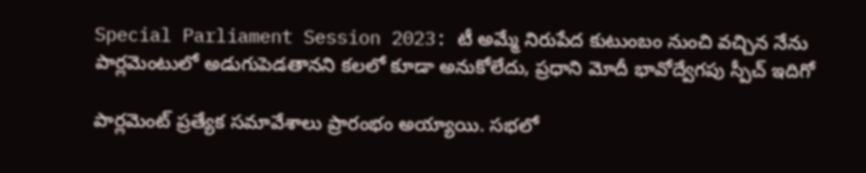Special Parliament Session 2023: టీ అమ్మే నిరుపేద కుటుంబం నుంచి వచ్చిన నేను పార్లమెంటులో అడుగుపెడతానని కలలో కూడా అనుకోలేదు, ప్రధాని మోదీ భావోద్వేగపు స్పీచ్ ఇదిగో

పార్లమెంట్ ప్రత్యేక సమావేశాలు ప్రారంభం అయ్యాయి. సభలో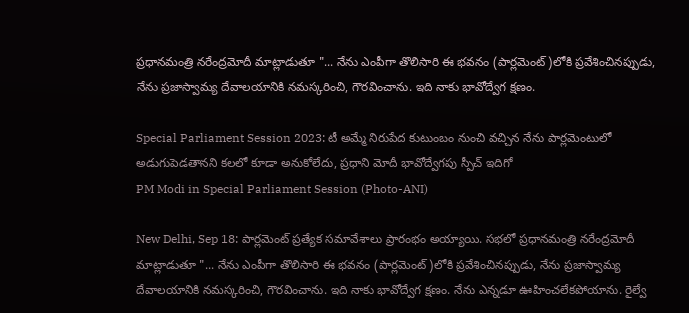ప్రధానమంత్రి నరేంద్రమోదీ మాట్లాడుతూ "... నేను ఎంపీగా తొలిసారి ఈ భవనం (పార్లమెంట్)లోకి ప్రవేశించినప్పుడు, నేను ప్రజాస్వామ్య దేవాలయానికి నమస్కరించి, గౌరవించాను. ఇది నాకు భావోద్వేగ క్షణం.

Special Parliament Session 2023: టీ అమ్మే నిరుపేద కుటుంబం నుంచి వచ్చిన నేను పార్లమెంటులో అడుగుపెడతానని కలలో కూడా అనుకోలేదు, ప్రధాని మోదీ భావోద్వేగపు స్పీచ్ ఇదిగో
PM Modi in Special Parliament Session (Photo-ANI)

New Delhi, Sep 18: పార్లమెంట్ ప్రత్యేక సమావేశాలు ప్రారంభం అయ్యాయి. సభలో ప్రధానమంత్రి నరేంద్రమోదీ మాట్లాడుతూ "... నేను ఎంపీగా తొలిసారి ఈ భవనం (పార్లమెంట్)లోకి ప్రవేశించినప్పుడు, నేను ప్రజాస్వామ్య దేవాలయానికి నమస్కరించి, గౌరవించాను. ఇది నాకు భావోద్వేగ క్షణం. నేను ఎన్నడూ ఊహించలేకపోయాను. రైల్వే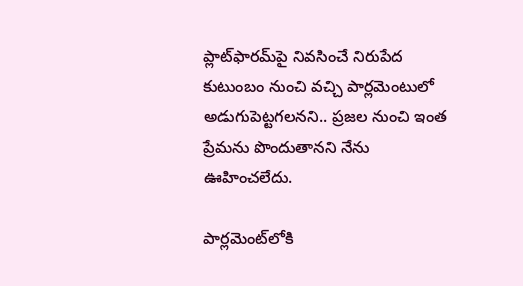ప్లాట్‌ఫారమ్‌పై నివసించే నిరుపేద కుటుంబం నుంచి వచ్చి పార్లమెంటులో అడుగుపెట్టగలనని.. ప్రజల నుంచి ఇంత ప్రేమను పొందుతానని నేను ఊహించలేదు.

పార్లమెంట్‌లోకి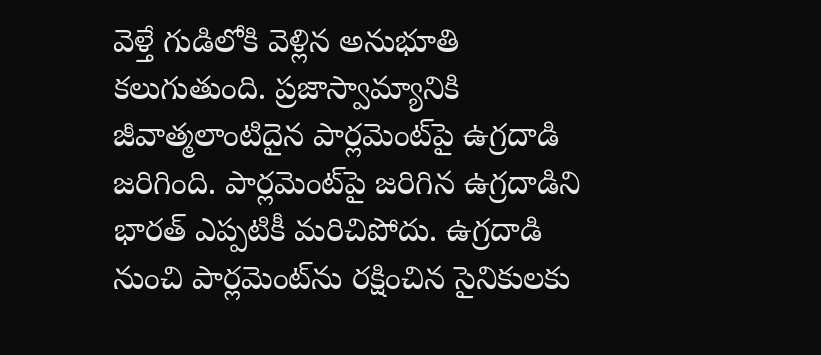వెళ్తే గుడిలోకి వెళ్లిన అనుభూతి కలుగుతుంది. ప్రజాస్వామ్యానికి జీవాత్మలాంటిదైన పార్లమెంట్‌పై ఉగ్రదాడి జరిగింది. పార్లమెంట్‌పై జరిగిన ఉగ్రదాడిని భారత్‌ ఎప్పటికీ మరిచిపోదు. ఉగ్రదాడి నుంచి పార్లమెంట్‌ను రక్షించిన సైనికులకు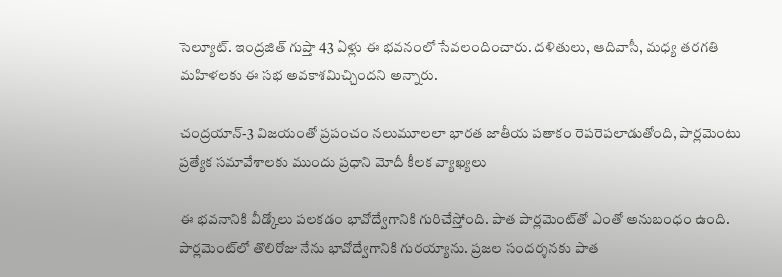సెల్యూట్‌. ఇంద్రజిత్‌ గుప్తా 43 ఏళ్లు ఈ భవనంలో సేవలందించారు. దళితులు, ఆదివాసీ, మధ్య తరగతి మహిళలకు ఈ సభ అవకాశమిచ్చిందని అన్నారు.

చంద్రయాన్-3 విజయంతో ప్రపంచం నలుమూలలా భారత జాతీయ పతాకం రెపరెపలాడుతోంది, పార్లమెంటు ప్రత్యేక సమావేశాలకు ముందు ప్రధాని మోదీ కీలక వ్యాఖ్యలు

ఈ భవనానికి వీడ్కోలు పలకడం భావోద్వేగానికి గురిచేస్తోంది. పాత పార్లమెంట్‌తో ఎంతో అనుబంధం ఉంది. పార్లమెంట్‌లో తొలిరోజు నేను భావోద్వేగానికి గురయ్యాను. ప్రజల సందర్శనకు పాత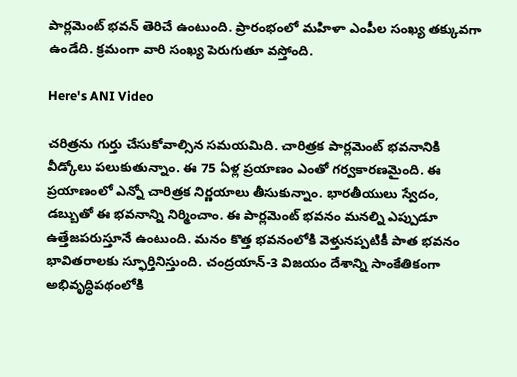పార్లమెంట్‌ భవన్‌ తెరిచే ఉంటుంది. ప్రారంభంలో మహిళా ఎంపీల సంఖ్య తక్కువగా ఉండేది. క్రమంగా వారి సంఖ్య పెరుగుతూ వస్తోంది.

Here's ANI Video

చరిత్రను గుర్తు చేసుకోవాల్సిన సమయమిది. చారిత్రక పార్లమెంట్‌ భవనానికి వీడ్కోలు పలుకుతున్నాం. ఈ 75 ఏళ్ల ప్రయాణం ఎంతో గర్వకారణమైంది. ఈ ప్రయాణంలో ఎన్నో చారిత్రక నిర్ణయాలు తీసుకున్నాం. భారతీయులు స్వేదం, డబ్బుతో ఈ భవనాన్ని నిర్మించాం. ఈ పార్లమెంట్‌ భవనం మనల్ని ఎప్పుడూ ఉత్తేజపరుస్తూనే ఉంటుంది. మనం కొత్త భవనంలోకి వెళ్తునప్పటికీ పాత భవనం భావితరాలకు స్ఫూర్తినిస్తుంది. చంద్రయాన్‌-3 విజయం దేశాన్ని సాంకేతికంగా అభివృద్ధిపథంలోకి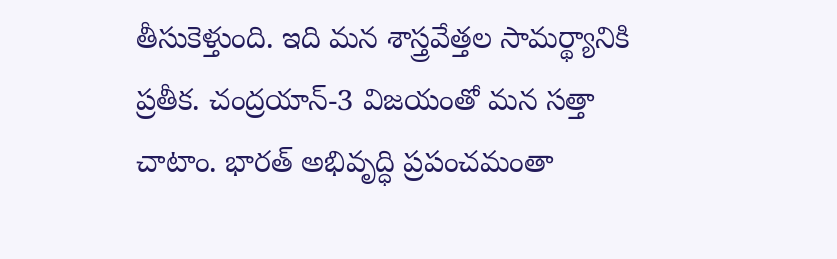తీసుకెళ్తుంది. ఇది మన శాస్త్రవేత్తల సామర్థ్యానికి ప్రతీక. చంద్రయాన్‌-3 విజయంతో మన సత్తా చాటాం. భారత్‌ అభివృద్ధి ప్రపంచమంతా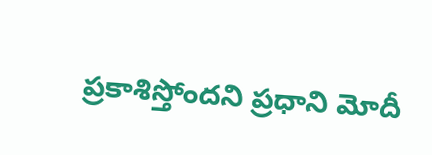ప్రకాశిస్తోందని ప్రధాని మోదీ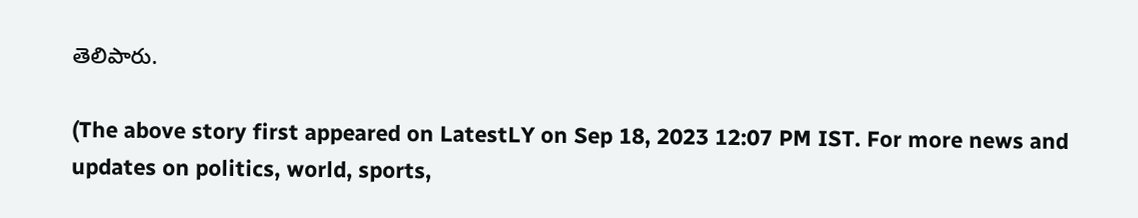తెలిపారు.

(The above story first appeared on LatestLY on Sep 18, 2023 12:07 PM IST. For more news and updates on politics, world, sports,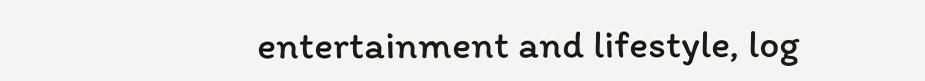entertainment and lifestyle, log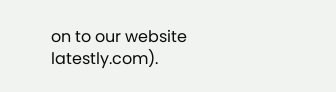on to our website latestly.com).